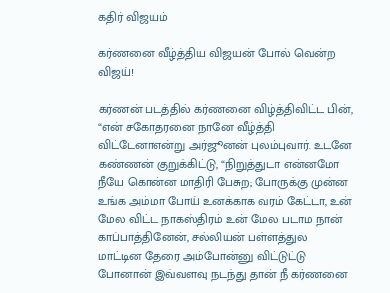கதிர் விஜயம்

கர்ணனை வீழ்த்திய விஜயன் போல் வென்ற விஜய்!

கர்ணன் படத்தில் கர்ணனை விழ்த்திவிட்ட பின், “என் சகோதரனை நானே வீழ்த்தி விட்டேனாஎன்று அர்ஜூனன் புலம்புவார். உடனே கண்ணன் குறுக்கிட்டு, “நிறுத்துடா என்னமோ நீயே கொன்ன மாதிரி பேசுற; போருக்கு முன்ன உங்க அம்மா போய் உனக்காக வரம் கேட்டா, உன் மேல விட்ட நாகஸ்திரம் உன் மேல படாம நான் காப்பாத்தினேன், சல்லியன் பள்ளத்துல மாட்டின தேரை அம்போன்னு விட்டுட்டு போனான் இவ்வளவு நடந்து தான் நீ கர்ணனை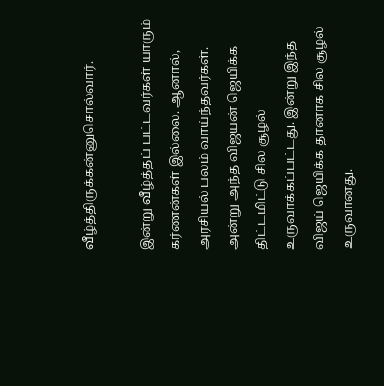வீழ்த்திருக்கன்னுசொல்வார்.

இன்று வீழ்த்தப் பட்டவர்கள் யாரும் கர்ணன்கள் இல்லை. ஆனால், அரசியல் பலம் வாய்ந்தவர்கள். அன்று அந்த விஜயன் ஜெயிக்க திட்டமிட்டு சில சூழல் உருவாக்கப்பட்டது. இன்று இந்த  விஜய் ஜெயிக்க தானாக சில சூழல் உருவானது.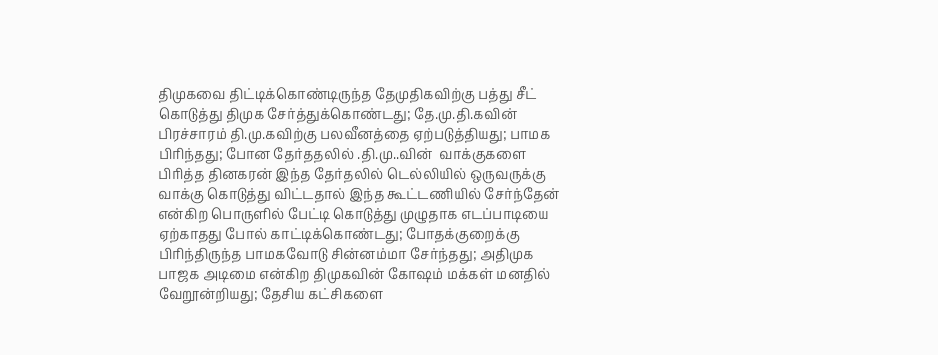திமுகவை திட்டிக்கொண்டிருந்த தேமுதிகவிற்கு பத்து சீட் கொடுத்து திமுக சேர்த்துக்கொண்டது; தே.மு.தி.கவின் பிரச்சாரம் தி.மு.கவிற்கு பலவீனத்தை ஏற்படுத்தியது; பாமக பிரிந்தது; போன தேர்ததலில் .தி.மு..வின்  வாக்குகளை பிரித்த தினகரன் இந்த தேர்தலில் டெல்லியில் ஒருவருக்கு வாக்கு கொடுத்து விட்டதால் இந்த கூட்டணியில் சேர்ந்தேன் என்கிற பொருளில் பேட்டி கொடுத்து முழுதாக எடப்பாடியை ஏற்காதது போல் காட்டிக்கொண்டது; போதக்குறைக்கு பிரிந்திருந்த பாமகவோடு சின்னம்மா சேர்ந்தது; அதிமுக பாஜக அடிமை என்கிற திமுகவின் கோஷம் மக்கள் மனதில் வேறூன்றியது; தேசிய கட்சிகளை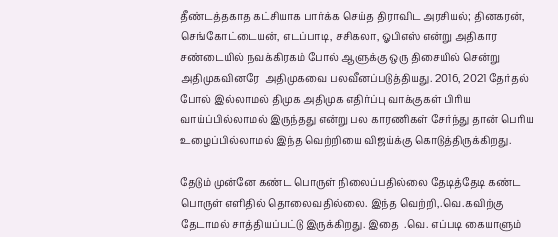தீண்டத்தகாத கட்சியாக பார்க்க செய்த திராவிட அரசியல்; தினகரன், செங்கோட்டையன், எடப்பாடி, சசிகலா, ஓபிஎஸ் என்று அதிகார சண்டையில் நவக்கிரகம் போல் ஆளுக்கு ஒரு திசையில் சென்று அதிமுகவினரே  அதிமுகவை பலவீனப்படுத்தியது. 2016, 2021 தேர்தல் போல் இல்லாமல் திமுக அதிமுக எதிர்ப்பு வாக்குகள் பிரிய வாய்ப்பில்லாமல் இருந்தது என்று பல காரணிகள் சேர்ந்து தான் பெரிய உழைப்பில்லாமல் இந்த வெற்றியை விஜய்க்கு கொடுத்திருக்கிறது.

தேடும் முன்னே கண்ட பொருள் நிலைப்பதில்லை தேடித்தேடி கண்ட பொருள் எளிதில் தொலைவதில்லை. இந்த வெற்றி,.வெ.கவிற்கு தேடாமல் சாத்தியப்பட்டு இருக்கிறது. இதை  .வெ. எப்படி கையாளும்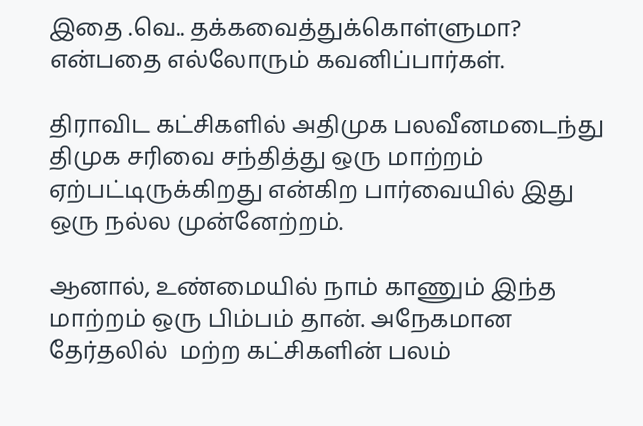இதை .வெ.. தக்கவைத்துக்கொள்ளுமா? என்பதை எல்லோரும் கவனிப்பார்கள்.

திராவிட கட்சிகளில் அதிமுக பலவீனமடைந்து திமுக சரிவை சந்தித்து ஒரு மாற்றம் ஏற்பட்டிருக்கிறது என்கிற பார்வையில் இது ஒரு நல்ல முன்னேற்றம்.

ஆனால், உண்மையில் நாம் காணும் இந்த மாற்றம் ஒரு பிம்பம் தான். அநேகமான தேர்தலில்  மற்ற கட்சிகளின் பலம்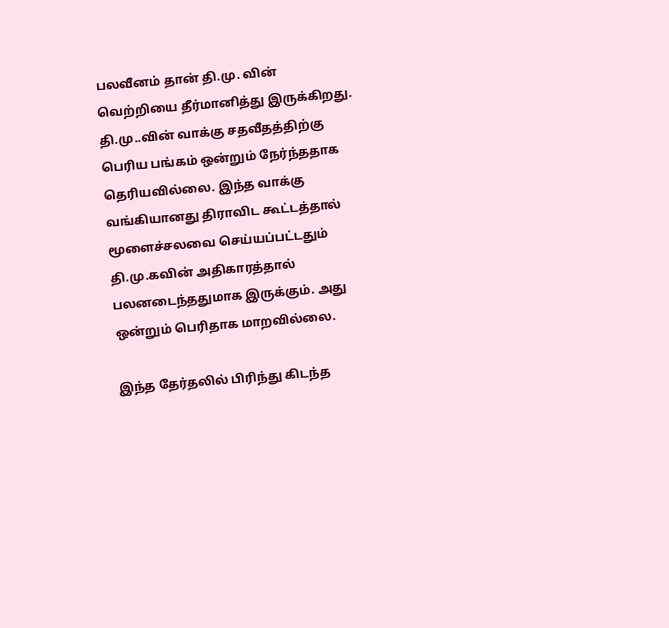பலவீனம் தான் தி.மு. வின் வெற்றியை தீர்மானித்து இருக்கிறது. தி.மு..வின் வாக்கு சதவீதத்திற்கு பெரிய பங்கம் ஒன்றும் நேர்ந்ததாக தெரியவில்லை. இந்த வாக்கு வங்கியானது திராவிட கூட்டத்தால் மூளைச்சலவை செய்யப்பட்டதும் தி.மு.கவின் அதிகாரத்தால் பலனடைந்ததுமாக இருக்கும். அது ஒன்றும் பெரிதாக மாறவில்லை.

இந்த தேர்தலில் பிரிந்து கிடந்த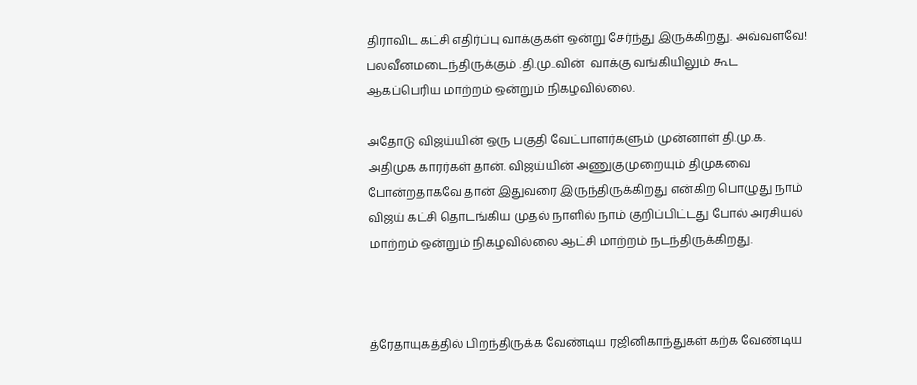திராவிட கட்சி எதிர்ப்பு வாக்குகள் ஒன்று சேர்ந்து இருக்கிறது. அவ்வளவே! பலவீனமடைந்திருக்கும் .தி.மு..வின்  வாக்கு வங்கியிலும் கூட ஆகப்பெரிய மாற்றம் ஒன்றும் நிகழவில்லை.

அதோடு விஜய்யின் ஒரு பகுதி வேட்பாளர்களும் முன்னாள் தி.மு.க. அதிமுக காரர்கள் தான். விஜய்யின் அணுகுமுறையும் திமுகவை போன்றதாகவே தான் இதுவரை இருந்திருக்கிறது என்கிற பொழுது நாம் விஜய் கட்சி தொடங்கிய முதல் நாளில் நாம் குறிப்பிட்டது போல் அரசியல் மாற்றம் ஒன்றும் நிகழவில்லை ஆட்சி மாற்றம் நடந்திருக்கிறது.



த்ரேதாயுகத்தில் பிறந்திருக்க வேண்டிய ரஜினிகாந்துகள் கற்க வேண்டிய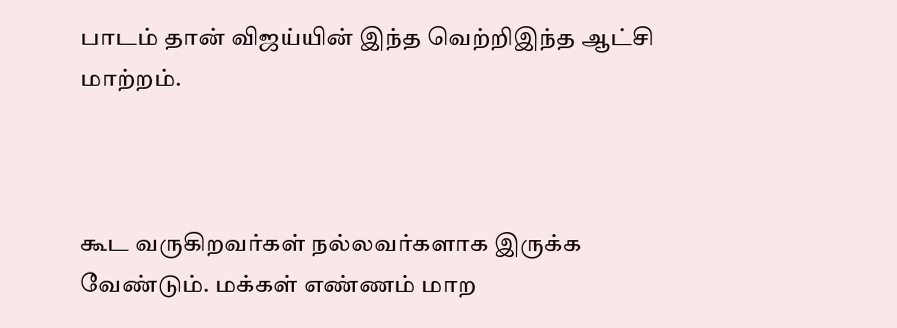பாடம் தான் விஜய்யின் இந்த வெற்றிஇந்த ஆட்சி மாற்றம்.



கூட வருகிறவர்கள் நல்லவர்களாக இருக்க வேண்டும். மக்கள் எண்ணம் மாற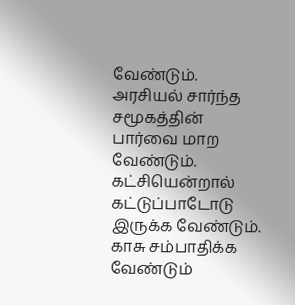வேண்டும். அரசியல் சார்ந்த சமூகத்தின் பார்வை மாற வேண்டும். கட்சியென்றால் கட்டுப்பாடோடு இருக்க வேண்டும். காசு சம்பாதிக்க வேண்டும்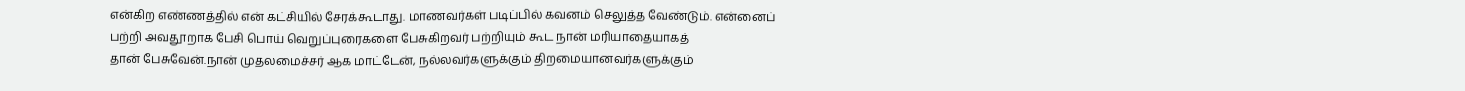என்கிற எண்ணத்தில் என் கட்சியில் சேரக்கூடாது. மாணவர்கள் படிப்பில் கவனம் செலுத்த வேண்டும். என்னைப் பற்றி அவதூறாக பேசி பொய் வெறுப்புரைகளை பேசுகிறவர் பற்றியும் கூட நான் மரியாதையாகத்
தான் பேசுவேன்.நான் முதலமைச்சர் ஆக மாட்டேன், நல்லவர்களுக்கும் திறமையானவர்களுக்கும்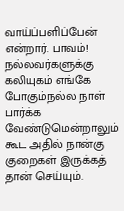வாய்ப்பளிப்பேன் என்றார். பாவம்! நல்லவர்களுக்கு கலியுகம் எங்கே போகும்நல்ல நாள் பார்க்க வேண்டுமென்றாலும் கூட அதில் நான்கு குறைகள் இருக்கத்  தான் செய்யும்.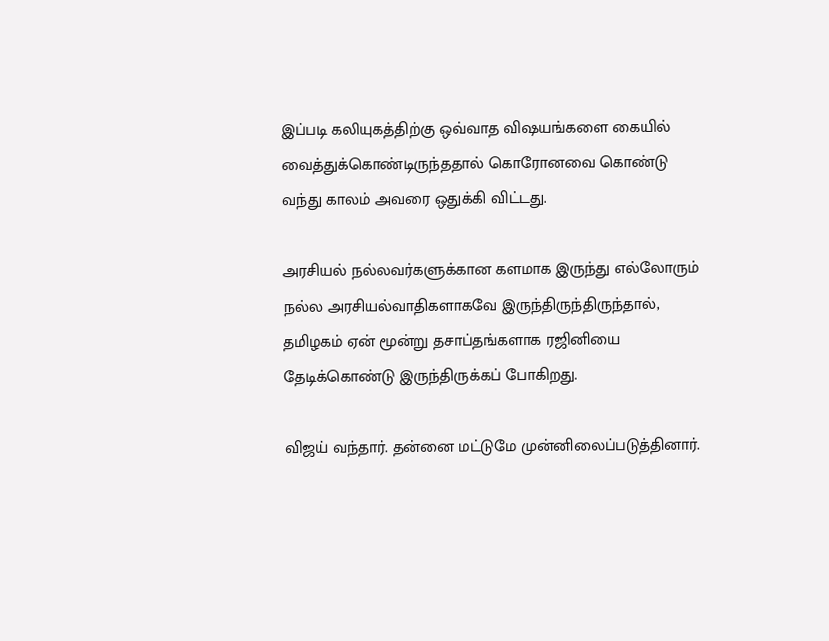இப்படி கலியுகத்திற்கு ஒவ்வாத விஷயங்களை கையில் வைத்துக்கொண்டிருந்ததால் கொரோனவை கொண்டு வந்து காலம் அவரை ஒதுக்கி விட்டது.

அரசியல் நல்லவர்களுக்கான களமாக இருந்து எல்லோரும் நல்ல அரசியல்வாதிகளாகவே இருந்திருந்திருந்தால், தமிழகம் ஏன் மூன்று தசாப்தங்களாக ரஜினியை தேடிக்கொண்டு இருந்திருக்கப் போகிறது.

விஜய் வந்தார். தன்னை மட்டுமே முன்னிலைப்படுத்தினார்.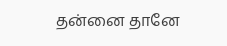தன்னை தானே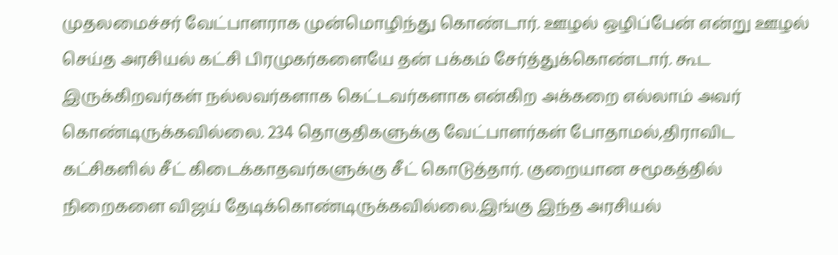முதலமைச்சர் வேட்பாளராக முன்மொழிந்து கொண்டார். ஊழல் ஒழிப்பேன் என்று ஊழல் செய்த அரசியல் கட்சி பிரமுகர்களையே தன் பக்கம் சேர்த்துக்கொண்டார். கூட இருக்கிறவர்கள் நல்லவர்களாக கெட்டவர்களாக என்கிற அக்கறை எல்லாம் அவர் கொண்டிருக்கவில்லை. 234 தொகுதிகளுக்கு வேட்பாளர்கள் போதாமல்,திராவிட கட்சிகளில் சீட் கிடைக்காதவர்களுக்கு சீட் கொடுத்தார். குறையான சமூகத்தில் நிறைகளை விஜய் தேடிக்கொண்டிருக்கவில்லை.இங்கு இந்த அரசியல்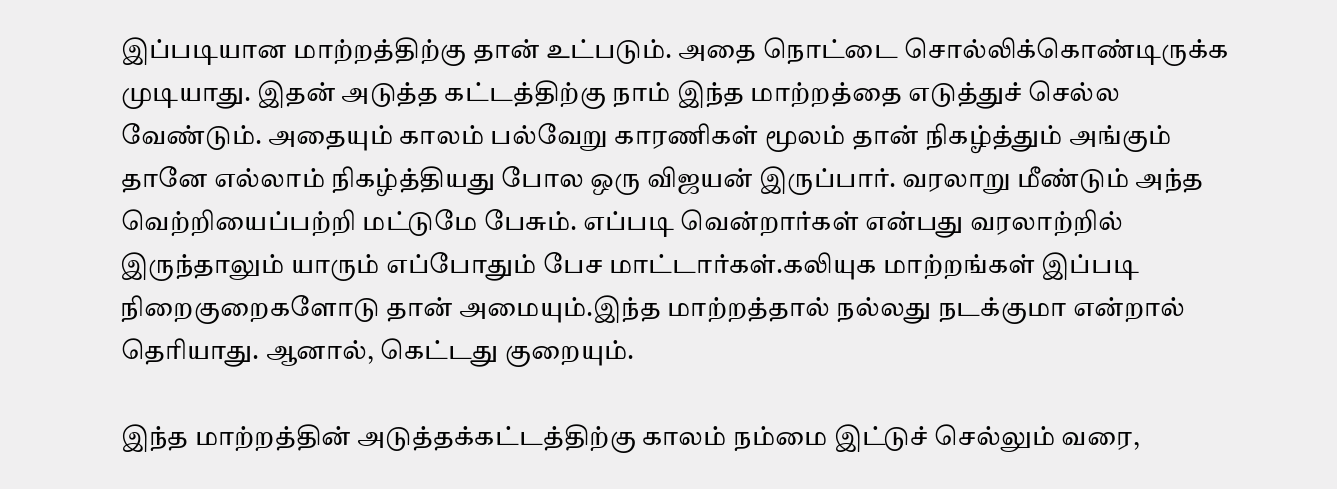இப்படியான மாற்றத்திற்கு தான் உட்படும். அதை நொட்டை சொல்லிக்கொண்டிருக்க முடியாது. இதன் அடுத்த கட்டத்திற்கு நாம் இந்த மாற்றத்தை எடுத்துச் செல்ல வேண்டும். அதையும் காலம் பல்வேறு காரணிகள் மூலம் தான் நிகழ்த்தும் அங்கும் தானே எல்லாம் நிகழ்த்தியது போல ஒரு விஜயன் இருப்பார். வரலாறு மீண்டும் அந்த வெற்றியைப்பற்றி மட்டுமே பேசும். எப்படி வென்றார்கள் என்பது வரலாற்றில் இருந்தாலும் யாரும் எப்போதும் பேச மாட்டார்கள்.கலியுக மாற்றங்கள் இப்படி நிறைகுறைகளோடு தான் அமையும்.இந்த மாற்றத்தால் நல்லது நடக்குமா என்றால் தெரியாது. ஆனால், கெட்டது குறையும்.

இந்த மாற்றத்தின் அடுத்தக்கட்டத்திற்கு காலம் நம்மை இட்டுச் செல்லும் வரை,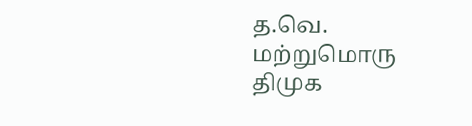த.வெ. மற்றுமொரு திமுக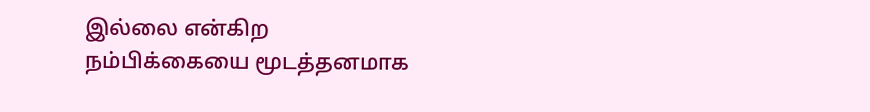இல்லை என்கிற நம்பிக்கையை மூடத்தனமாக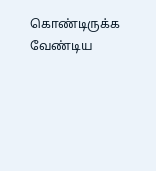கொண்டிருக்க வேண்டிய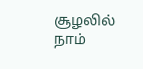சூழலில் நாம்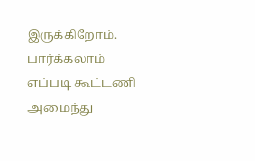இருக்கிறோம். பார்க்கலாம் எப்படி கூட்டணி அமைந்து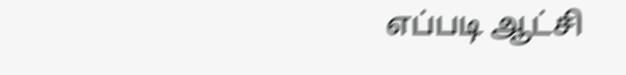எப்படி ஆட்சி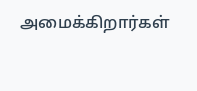அமைக்கிறார்கள்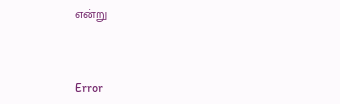என்று



Error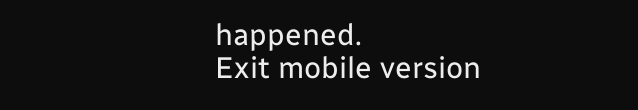happened.
Exit mobile version